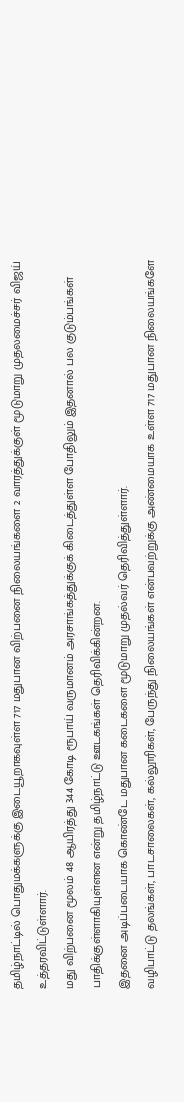தமிழ்நாட்டில் பொதுமக்களுக்கு இடையூறாகவுள்ள 717 மதுபான விற்பனை நிலையங்களை 2 வாரத்துக்குள் மூடுமாறு முதலமைச்சர் விஜய் உத்தரவிட்டுள்ளார்.
மது விற்பனை மூலம் 48 ஆயிரத்து 344 கோடி ரூபாய் வருமானம் அரசாங்கத்துக்குக் கிடைத்துள்ள போதிலும் இதனால் பல குடும்பங்கள் பாதிக்குள்ளாகியுள்ளன என்று தமிழ்நாட்டு ஊடகங்கள் தெரிவிக்கின்றன.
இதனை அடிப்படையாக கொண்டே மதுபான கடைகளை மூடுமாறு முதல்வர் தெரிவித்துள்ளார்.
வழிபாட்டு தலங்கள், பாடசாலைகள், கல்லூரிகள், பேருந்து நிலையங்கள் என்பவற்றுக்கு அண்மையாக உள்ள 717 மதுபான நிலையங்களே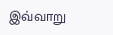இவ்வாறு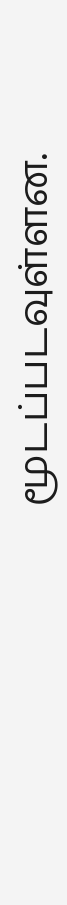மூடப்படவுள்ளன.